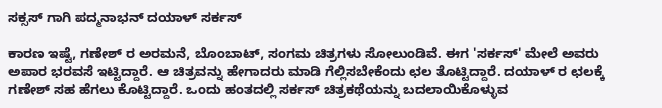ಸಕ್ಸಸ್ ಗಾಗಿ ಪದ್ಮನಾಭನ್ ದಯಾಳ್ ಸರ್ಕಸ್

ಕಾರಣ ಇಷ್ಟೆ, ಗಣೇಶ್ ರ ಅರಮನೆ, ಬೊಂಬಾಟ್, ಸಂಗಮ ಚಿತ್ರಗಳು ಸೋಲುಂಡಿವೆ. ಈಗ 'ಸರ್ಕಸ್' ಮೇಲೆ ಅವರು ಅಪಾರ ಭರವಸೆ ಇಟ್ಟಿದ್ದಾರೆ. ಆ ಚಿತ್ರವನ್ನು ಹೇಗಾದರು ಮಾಡಿ ಗೆಲ್ಲಿಸಬೇಕೆಂದು ಛಲ ತೊಟ್ಟಿದ್ದಾರೆ. ದಯಾಳ್ ರ ಛಲಕ್ಕೆ ಗಣೇಶ್ ಸಹ ಹೆಗಲು ಕೊಟ್ಟಿದ್ದಾರೆ. ಒಂದು ಹಂತದಲ್ಲಿ ಸರ್ಕಸ್ ಚಿತ್ರಕಥೆಯನ್ನು ಬದಲಾಯಿಕೊಳ್ಳುವ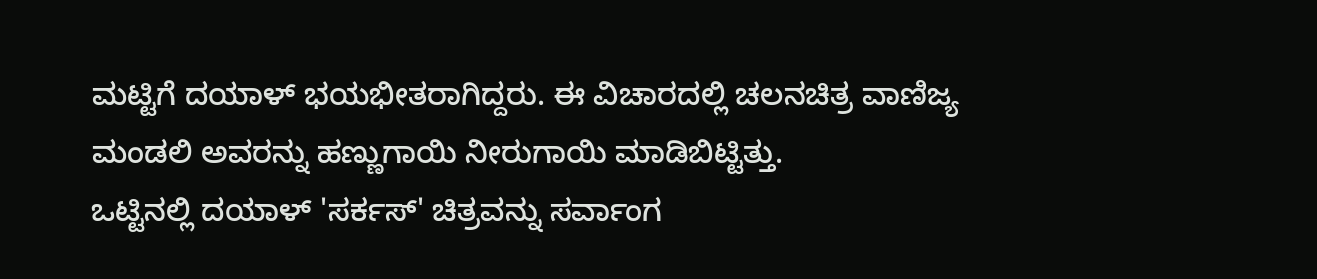ಮಟ್ಟಿಗೆ ದಯಾಳ್ ಭಯಭೀತರಾಗಿದ್ದರು. ಈ ವಿಚಾರದಲ್ಲಿ ಚಲನಚಿತ್ರ ವಾಣಿಜ್ಯ ಮಂಡಲಿ ಅವರನ್ನು ಹಣ್ಣುಗಾಯಿ ನೀರುಗಾಯಿ ಮಾಡಿಬಿಟ್ಟಿತ್ತು.
ಒಟ್ಟಿನಲ್ಲಿ ದಯಾಳ್ 'ಸರ್ಕಸ್' ಚಿತ್ರವನ್ನು ಸರ್ವಾಂಗ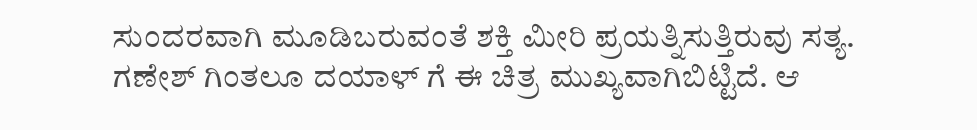ಸುಂದರವಾಗಿ ಮೂಡಿಬರುವಂತೆ ಶಕ್ತಿ ಮೀರಿ ಪ್ರಯತ್ನಿಸುತ್ತಿರುವು ಸತ್ಯ. ಗಣೇಶ್ ಗಿಂತಲೂ ದಯಾಳ್ ಗೆ ಈ ಚಿತ್ರ ಮುಖ್ಯವಾಗಿಬಿಟ್ಟಿದೆ. ಆ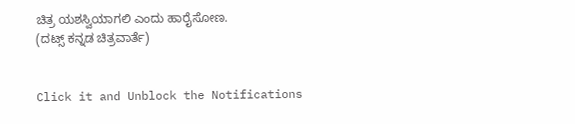ಚಿತ್ರ ಯಶಸ್ವಿಯಾಗಲಿ ಎಂದು ಹಾರೈಸೋಣ.
(ದಟ್ಸ್ ಕನ್ನಡ ಚಿತ್ರವಾರ್ತೆ)


Click it and Unblock the Notifications